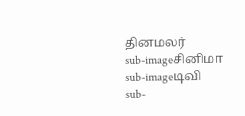தினமலர்
sub-imageசினிமா
sub-imageடிவி
sub-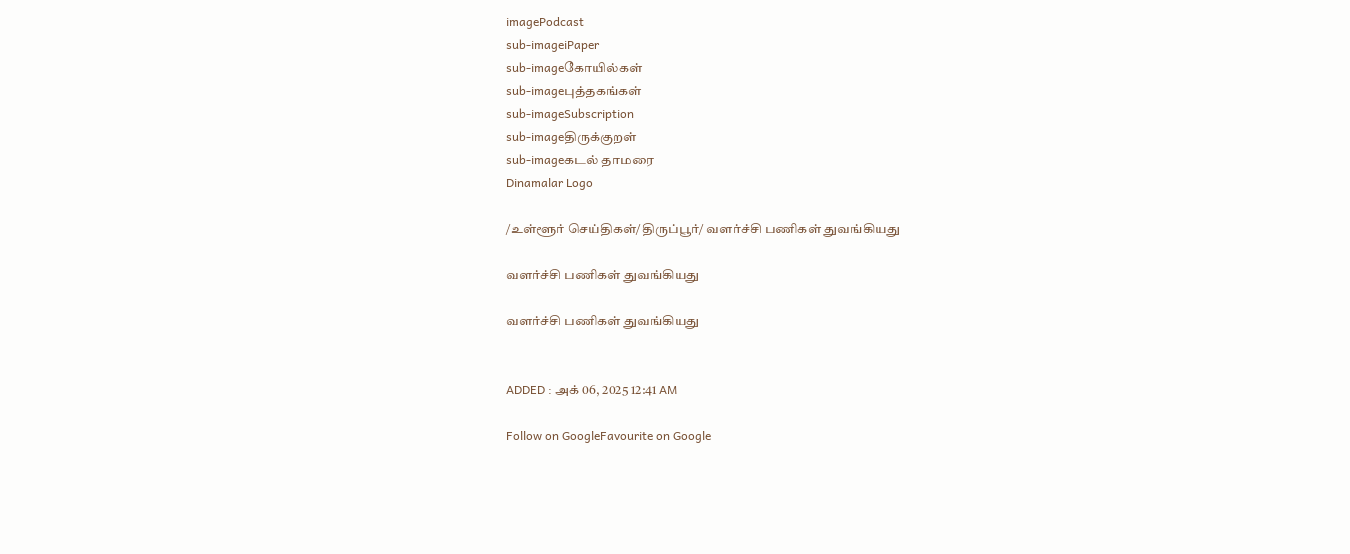imagePodcast
sub-imageiPaper
sub-imageகோயில்கள்
sub-imageபுத்தகங்கள்
sub-imageSubscription
sub-imageதிருக்குறள்
sub-imageகடல் தாமரை
Dinamalar Logo

/உள்ளூர் செய்திகள்/திருப்பூர்/ வளர்ச்சி பணிகள் துவங்கியது

வளர்ச்சி பணிகள் துவங்கியது

வளர்ச்சி பணிகள் துவங்கியது


ADDED : அக் 06, 2025 12:41 AM

Follow on GoogleFavourite on Google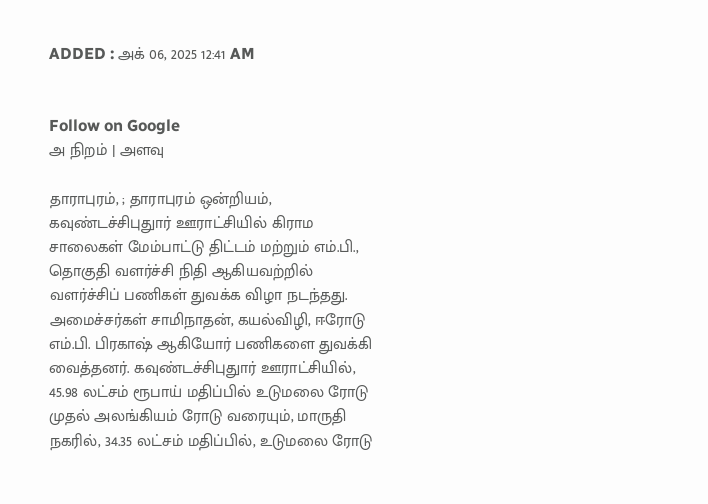ADDED : அக் 06, 2025 12:41 AM


Follow on Google
அ நிறம் | அளவு

தாராபுரம், ; தாராபுரம் ஒன்றியம், கவுண்டச்சிபுதுார் ஊராட்சியில் கிராம சாலைகள் மேம்பாட்டு திட்டம் மற்றும் எம்.பி., தொகுதி வளர்ச்சி நிதி ஆகியவற்றில் வளர்ச்சிப் பணிகள் துவக்க விழா நடந்தது. அமைச்சர்கள் சாமிநாதன், கயல்விழி, ஈரோடு எம்.பி. பிரகாஷ் ஆகியோர் பணிகளை துவக்கி வைத்தனர். கவுண்டச்சிபுதுார் ஊராட்சியில், 45.98 லட்சம் ரூபாய் மதிப்பில் உடுமலை ரோடு முதல் அலங்கியம் ரோடு வரையும், மாருதி நகரில், 34.35 லட்சம் மதிப்பில், உடுமலை ரோடு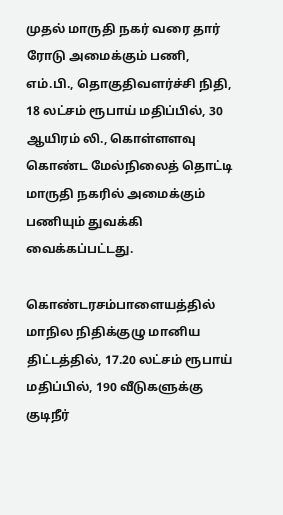முதல் மாருதி நகர் வரை தார் ரோடு அமைக்கும் பணி, எம்.பி., தொகுதிவளர்ச்சி நிதி, 18 லட்சம் ரூபாய் மதிப்பில், 30 ஆயிரம் லி., கொள்ளளவு கொண்ட மேல்நிலைத் தொட்டி மாருதி நகரில் அமைக்கும் பணியும் துவக்கி வைக்கப்பட்டது.

கொண்டரசம்பாளையத்தில் மாநில நிதிக்குழு மானிய திட்டத்தில், 17.20 லட்சம் ரூபாய் மதிப்பில், 190 வீடுகளுக்கு குடிநீர்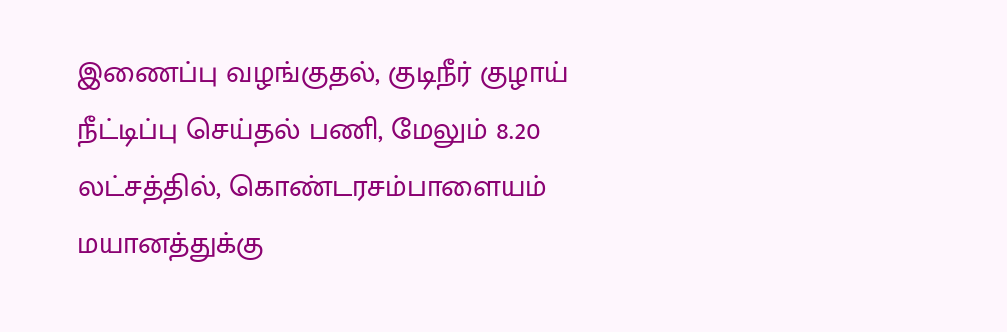இணைப்பு வழங்குதல், குடிநீர் குழாய் நீட்டிப்பு செய்தல் பணி, மேலும் 8.20 லட்சத்தில், கொண்டரசம்பாளையம் மயானத்துக்கு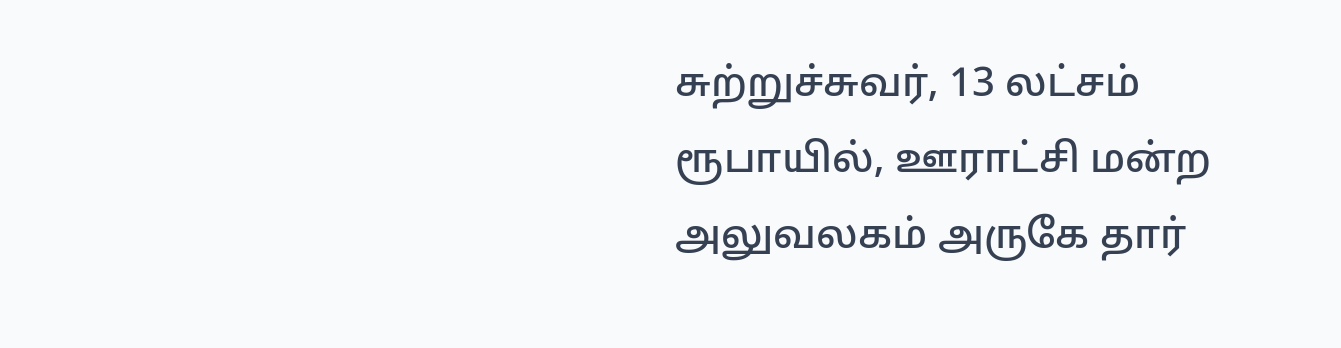சுற்றுச்சுவர், 13 லட்சம் ரூபாயில், ஊராட்சி மன்ற அலுவலகம் அருகே தார்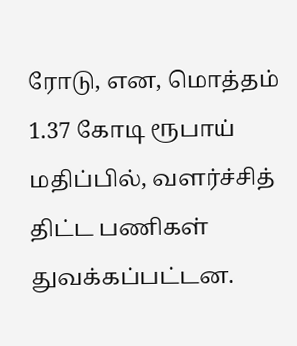ரோடு, என, மொத்தம் 1.37 கோடி ரூபாய் மதிப்பில், வளர்ச்சித் திட்ட பணிகள் துவக்கப்பட்டன.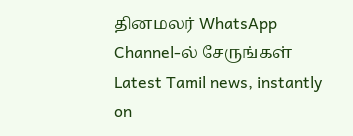தினமலர் WhatsApp Channel-ல் சேருங்கள்
Latest Tamil news, instantly on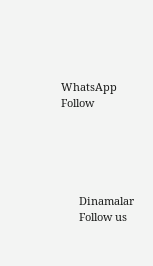WhatsApp
Follow





      Dinamalar
      Follow us